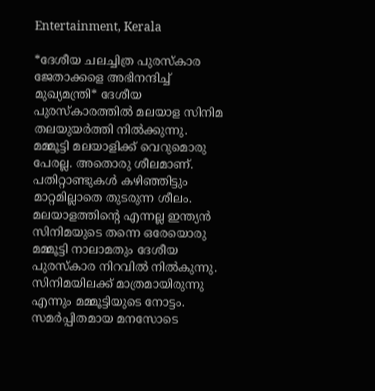Entertainment, Kerala

*ദേശീയ ചലച്ചിത്ര പുരസ്‌കാര ജേതാക്കളെ അഭിനന്ദിച്ച് മുഖ്യമന്ത്രി* ദേശീയ പുരസ്‌കാരത്തില്‍ മലയാള സിനിമ തലയുയര്‍ത്തി നില്‍ക്കുന്നു. മമ്മൂട്ടി മലയാളിക്ക് വെറുമൊരു പേരല്ല. അതൊരു ശീലമാണ്. പതിറ്റാണ്ടുകള്‍ കഴിഞ്ഞിട്ടും മാറ്റമില്ലാതെ തുടരുന്ന ശീലം. മലയാളത്തിന്റെ എന്നല്ല ഇന്ത്യന്‍ സിനിമയുടെ തന്നെ ഒരേയൊരു മമ്മൂട്ടി നാലാമതും ദേശീയ പുരസ്‌കാര നിറവില്‍ നില്‍കുന്നു. സിനിമയിലക്ക് മാത്രമായിരുന്നു എന്നും മമ്മൂട്ടിയുടെ നോട്ടം. സമര്‍പ്പിതമായ മനസോടെ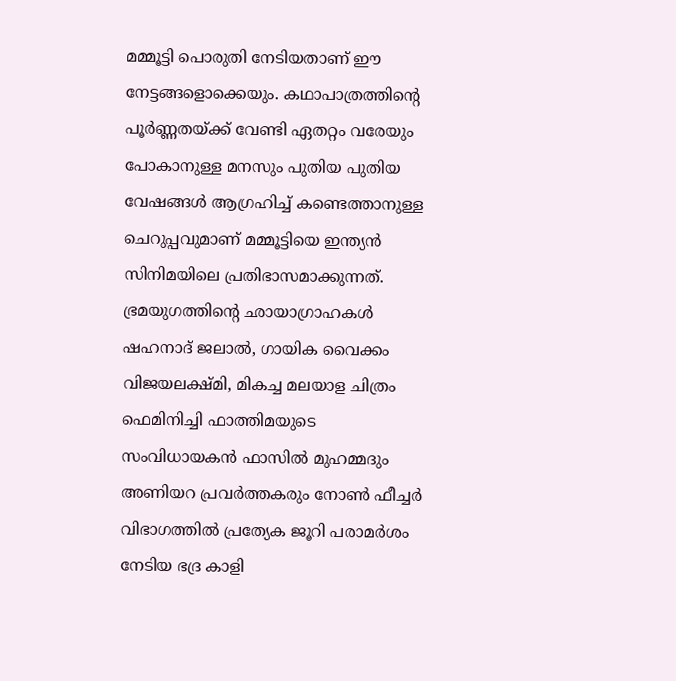മമ്മൂട്ടി പൊരുതി നേടിയതാണ് ഈ നേട്ടങ്ങളൊക്കെയും. കഥാപാത്രത്തിന്റെ പൂര്‍ണ്ണതയ്ക്ക് വേണ്ടി ഏതറ്റം വരേയും പോകാനുള്ള മനസും പുതിയ പുതിയ വേഷങ്ങള്‍ ആഗ്രഹിച്ച് കണ്ടെത്താനുള്ള ചെറുപ്പവുമാണ് മമ്മൂട്ടിയെ ഇന്ത്യന്‍ സിനിമയിലെ പ്രതിഭാസമാക്കുന്നത്. ഭ്രമയുഗത്തിന്റെ ഛായാഗ്രാഹകള്‍ ഷഹനാദ് ജലാല്‍, ഗായിക വൈക്കം വിജയലക്ഷ്മി, മികച്ച മലയാള ചിത്രം ഫെമിനിച്ചി ഫാത്തിമയുടെ സംവിധായകന്‍ ഫാസില്‍ മുഹമ്മദും അണിയറ പ്രവര്‍ത്തകരും നോണ്‍ ഫീച്ചര്‍ വിഭാഗത്തില്‍ പ്രത്യേക ജൂറി പരാമര്‍ശം നേടിയ ഭദ്ര കാളി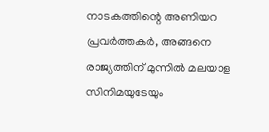നാടകത്തിന്റെ അണിയറ പ്രവര്‍ത്തകര്‍, അങ്ങനെ രാജ്യത്തിന് മുന്നില്‍ മലയാള സിനിമയുടേയും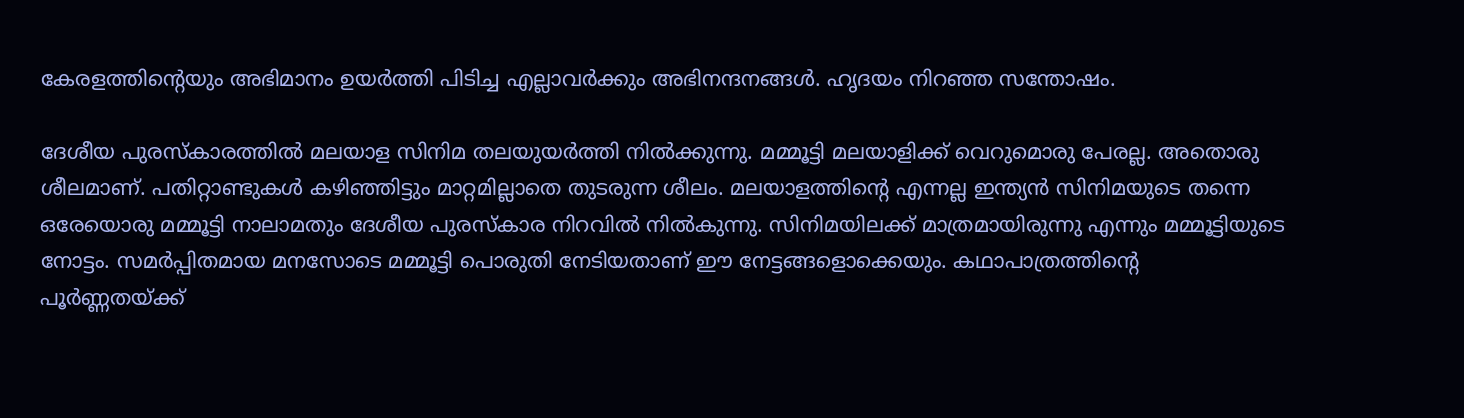കേരളത്തിന്റെയും അഭിമാനം ഉയര്‍ത്തി പിടിച്ച എല്ലാവര്‍ക്കും അഭിനന്ദനങ്ങള്‍. ഹൃദയം നിറഞ്ഞ സന്തോഷം.

ദേശീയ പുരസ്‌കാരത്തില്‍ മലയാള സിനിമ തലയുയര്‍ത്തി നില്‍ക്കുന്നു. മമ്മൂട്ടി മലയാളിക്ക് വെറുമൊരു പേരല്ല. അതൊരു ശീലമാണ്. പതിറ്റാണ്ടുകള്‍ കഴിഞ്ഞിട്ടും മാറ്റമില്ലാതെ തുടരുന്ന ശീലം. മലയാളത്തിന്റെ എന്നല്ല ഇന്ത്യന്‍ സിനിമയുടെ തന്നെ ഒരേയൊരു മമ്മൂട്ടി നാലാമതും ദേശീയ പുരസ്‌കാര നിറവില്‍ നില്‍കുന്നു. സിനിമയിലക്ക് മാത്രമായിരുന്നു എന്നും മമ്മൂട്ടിയുടെ നോട്ടം. സമര്‍പ്പിതമായ മനസോടെ മമ്മൂട്ടി പൊരുതി നേടിയതാണ് ഈ നേട്ടങ്ങളൊക്കെയും. കഥാപാത്രത്തിന്റെ പൂര്‍ണ്ണതയ്ക്ക്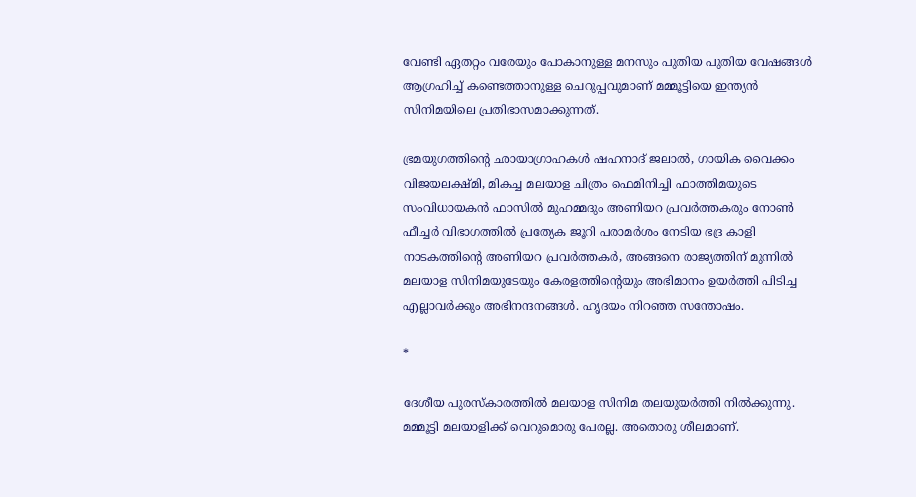വേണ്ടി ഏതറ്റം വരേയും പോകാനുള്ള മനസും പുതിയ പുതിയ വേഷങ്ങള്‍ ആഗ്രഹിച്ച് കണ്ടെത്താനുള്ള ചെറുപ്പവുമാണ് മമ്മൂട്ടിയെ ഇന്ത്യന്‍ സിനിമയിലെ പ്രതിഭാസമാക്കുന്നത്.

ഭ്രമയുഗത്തിന്റെ ഛായാഗ്രാഹകള്‍ ഷഹനാദ് ജലാല്‍, ഗായിക വൈക്കം വിജയലക്ഷ്മി, മികച്ച മലയാള ചിത്രം ഫെമിനിച്ചി ഫാത്തിമയുടെ സംവിധായകന്‍ ഫാസില്‍ മുഹമ്മദും അണിയറ പ്രവര്‍ത്തകരും നോണ്‍ ഫീച്ചര്‍ വിഭാഗത്തില്‍ പ്രത്യേക ജൂറി പരാമര്‍ശം നേടിയ ഭദ്ര കാളി നാടകത്തിന്റെ അണിയറ പ്രവര്‍ത്തകര്‍, അങ്ങനെ രാജ്യത്തിന് മുന്നില്‍ മലയാള സിനിമയുടേയും കേരളത്തിന്റെയും അഭിമാനം ഉയര്‍ത്തി പിടിച്ച എല്ലാവര്‍ക്കും അഭിനന്ദനങ്ങള്‍. ഹൃദയം നിറഞ്ഞ സന്തോഷം.

*

ദേശീയ പുരസ്‌കാരത്തില്‍ മലയാള സിനിമ തലയുയര്‍ത്തി നില്‍ക്കുന്നു. മമ്മൂട്ടി മലയാളിക്ക് വെറുമൊരു പേരല്ല. അതൊരു ശീലമാണ്.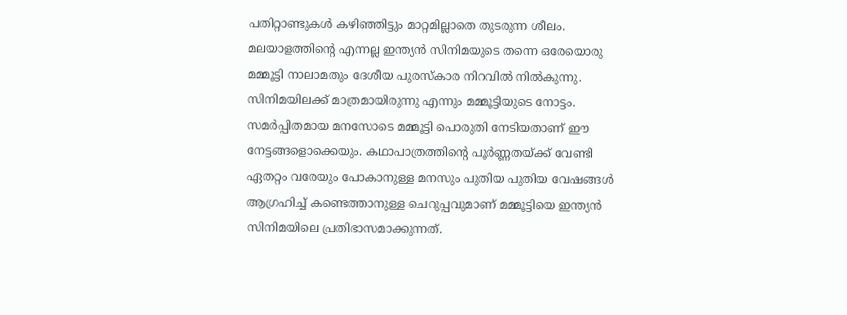പതിറ്റാണ്ടുകള്‍ കഴിഞ്ഞിട്ടും മാറ്റമില്ലാതെ തുടരുന്ന ശീലം. മലയാളത്തിന്റെ എന്നല്ല ഇന്ത്യന്‍ സിനിമയുടെ തന്നെ ഒരേയൊരു മമ്മൂട്ടി നാലാമതും ദേശീയ പുരസ്‌കാര നിറവില്‍ നില്‍കുന്നു. സിനിമയിലക്ക് മാത്രമായിരുന്നു എന്നും മമ്മൂട്ടിയുടെ നോട്ടം. സമര്‍പ്പിതമായ മനസോടെ മമ്മൂട്ടി പൊരുതി നേടിയതാണ് ഈ നേട്ടങ്ങളൊക്കെയും. കഥാപാത്രത്തിന്റെ പൂര്‍ണ്ണതയ്ക്ക് വേണ്ടി ഏതറ്റം വരേയും പോകാനുള്ള മനസും പുതിയ പുതിയ വേഷങ്ങള്‍ ആഗ്രഹിച്ച് കണ്ടെത്താനുള്ള ചെറുപ്പവുമാണ് മമ്മൂട്ടിയെ ഇന്ത്യന്‍ സിനിമയിലെ പ്രതിഭാസമാക്കുന്നത്.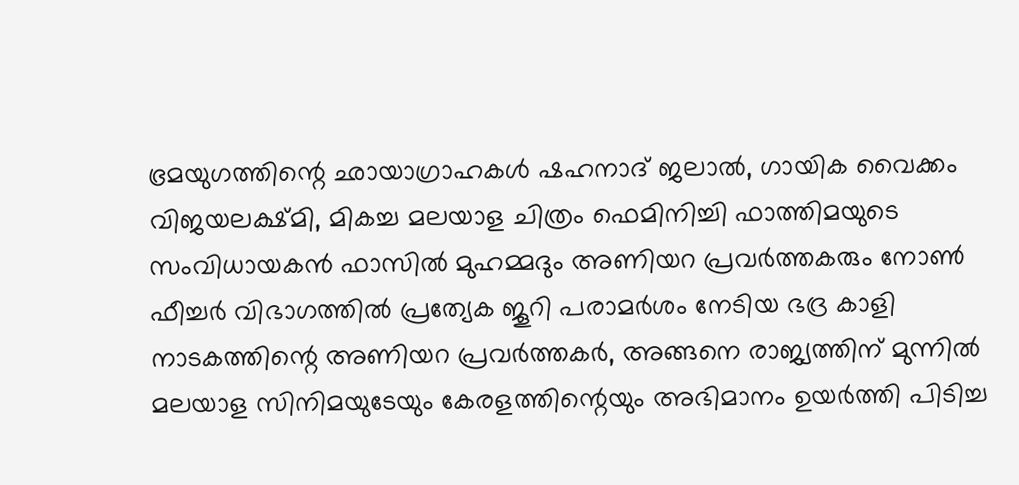ഭ്രമയുഗത്തിന്റെ ഛായാഗ്രാഹകള്‍ ഷഹനാദ് ജലാല്‍, ഗായിക വൈക്കം വിജയലക്ഷ്മി, മികച്ച മലയാള ചിത്രം ഫെമിനിച്ചി ഫാത്തിമയുടെ സംവിധായകന്‍ ഫാസില്‍ മുഹമ്മദും അണിയറ പ്രവര്‍ത്തകരും നോണ്‍ ഫീച്ചര്‍ വിഭാഗത്തില്‍ പ്രത്യേക ജൂറി പരാമര്‍ശം നേടിയ ഭദ്ര കാളി നാടകത്തിന്റെ അണിയറ പ്രവര്‍ത്തകര്‍, അങ്ങനെ രാജ്യത്തിന് മുന്നില്‍ മലയാള സിനിമയുടേയും കേരളത്തിന്റെയും അഭിമാനം ഉയര്‍ത്തി പിടിച്ച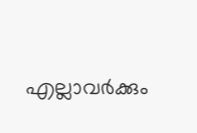എല്ലാവര്‍ക്കും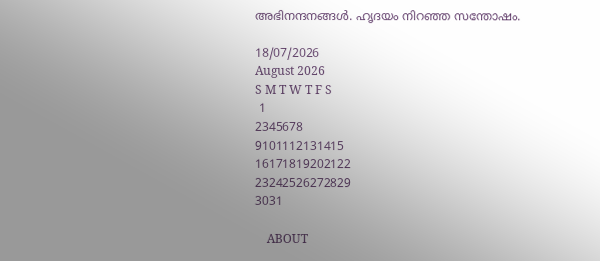അഭിനന്ദനങ്ങള്‍. ഹൃദയം നിറഞ്ഞ സന്തോഷം.

18/07/2026
August 2026
S M T W T F S
 1
2345678
9101112131415
16171819202122
23242526272829
3031

    ABOUT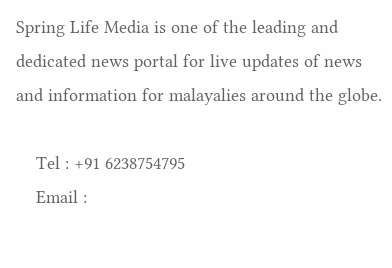Spring Life Media is one of the leading and dedicated news portal for live updates of news and information for malayalies around the globe.

    Tel : +91 6238754795
    Email :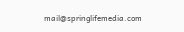mail@springlifemedia.com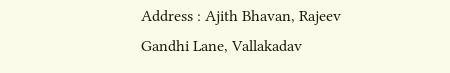Address : Ajith Bhavan, Rajeev Gandhi Lane, Vallakadav